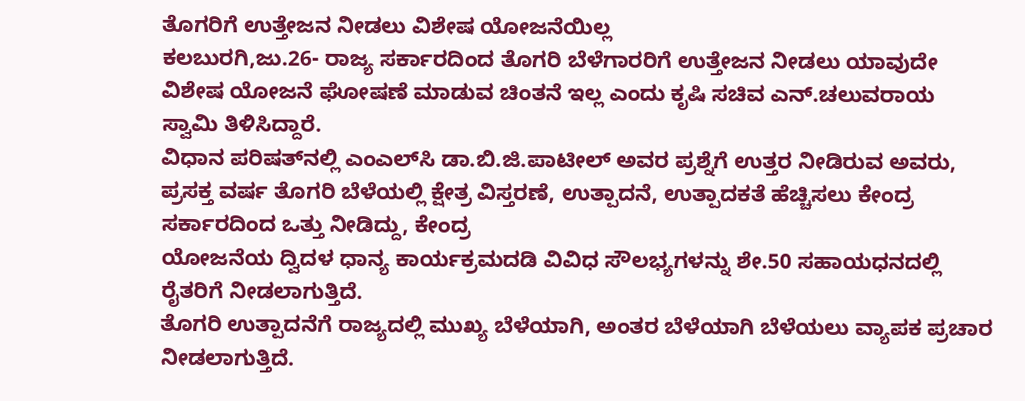ತೊಗರಿಗೆ ಉತ್ತೇಜನ ನೀಡಲು ವಿಶೇಷ ಯೋಜನೆಯಿಲ್ಲ
ಕಲಬುರಗಿ,ಜು.26- ರಾಜ್ಯ ಸರ್ಕಾರದಿಂದ ತೊಗರಿ ಬೆಳೆಗಾರರಿಗೆ ಉತ್ತೇಜನ ನೀಡಲು ಯಾವುದೇ ವಿಶೇಷ ಯೋಜನೆ ಘೋಷಣೆ ಮಾಡುವ ಚಿಂತನೆ ಇಲ್ಲ ಎಂದು ಕೃಷಿ ಸಚಿವ ಎನ್.ಚಲುವರಾಯ ಸ್ವಾಮಿ ತಿಳಿಸಿದ್ದಾರೆ.
ವಿಧಾನ ಪರಿಷತ್‌ನಲ್ಲಿ ಎಂಎಲ್‌ಸಿ ಡಾ.ಬಿ.ಜಿ.ಪಾಟೀಲ್ ಅವರ ಪ್ರಶ್ನೆಗೆ ಉತ್ತರ ನೀಡಿರುವ ಅವರು, ಪ್ರಸಕ್ತ ವರ್ಷ ತೊಗರಿ ಬೆಳೆಯಲ್ಲಿ ಕ್ಷೇತ್ರ ವಿಸ್ತರಣೆ, ಉತ್ಪಾದನೆ, ಉತ್ಪಾದಕತೆ ಹೆಚ್ಚಿಸಲು ಕೇಂದ್ರ ಸರ್ಕಾರದಿಂದ ಒತ್ತು ನೀಡಿದ್ದು, ಕೇಂದ್ರ
ಯೋಜನೆಯ ದ್ವಿದಳ ಧಾನ್ಯ ಕಾರ್ಯಕ್ರಮದಡಿ ವಿವಿಧ ಸೌಲಭ್ಯಗಳನ್ನು ಶೇ.50 ಸಹಾಯಧನದಲ್ಲಿ ರೈತರಿಗೆ ನೀಡಲಾಗುತ್ತಿದೆ.
ತೊಗರಿ ಉತ್ಪಾದನೆಗೆ ರಾಜ್ಯದಲ್ಲಿ ಮುಖ್ಯ ಬೆಳೆಯಾಗಿ, ಅಂತರ ಬೆಳೆಯಾಗಿ ಬೆಳೆಯಲು ವ್ಯಾಪಕ ಪ್ರಚಾರ ನೀಡಲಾಗುತ್ತಿದೆ.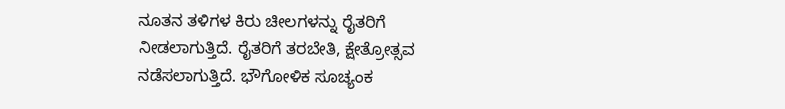ನೂತನ ತಳಿಗಳ ಕಿರು ಚೀಲಗಳನ್ನು ರೈತರಿಗೆ ನೀಡಲಾಗುತ್ತಿದೆ. ರೈತರಿಗೆ ತರಬೇತಿ, ಕ್ಷೇತ್ರೋತ್ಸವ ನಡೆಸಲಾಗುತ್ತಿದೆ. ಭೌಗೋಳಿಕ ಸೂಚ್ಯಂಕ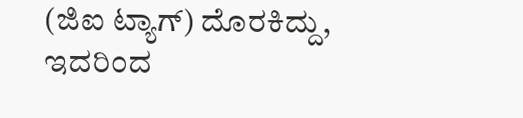(ಜಿಐ ಟ್ಯಾಗ್) ದೊರಕಿದ್ದು, ಇದರಿಂದ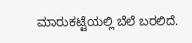ಮಾರುಕಟ್ಟೆಯಲ್ಲಿ ಬೆಲೆ ಬರಲಿದೆ.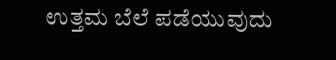ಉತ್ತಮ ಬೆಲೆ ಪಡೆಯುವುದು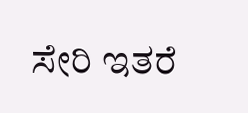ಸೇರಿ ಇತರೆ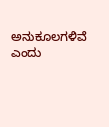ಅನುಕೂಲಗಳಿವೆ ಎಂದು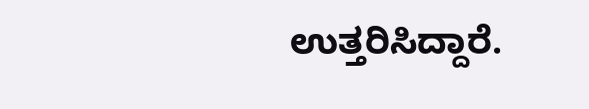ಉತ್ತರಿಸಿದ್ದಾರೆ.